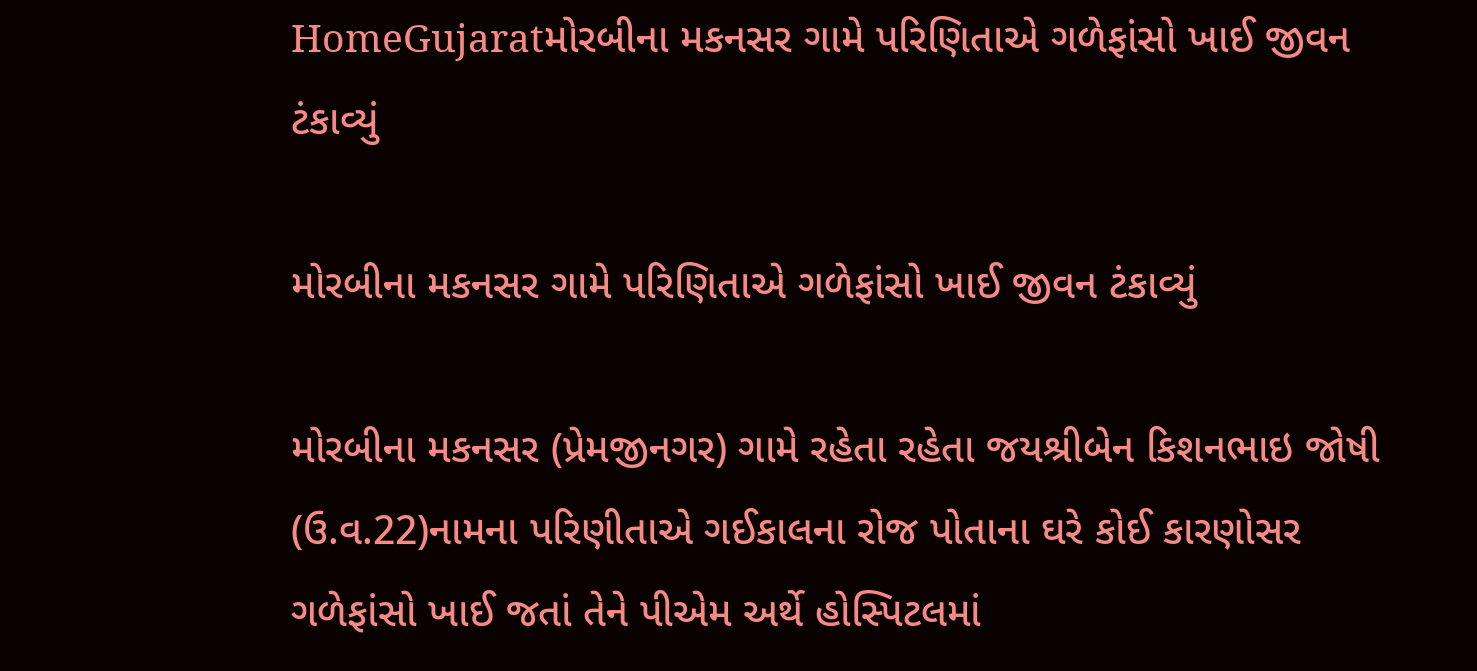HomeGujaratમોરબીના મકનસર ગામે પરિણિતાએ ગળેફાંસો ખાઈ જીવન ટંકાવ્યું

મોરબીના મકનસર ગામે પરિણિતાએ ગળેફાંસો ખાઈ જીવન ટંકાવ્યું

મોરબીના મકનસર (પ્રેમજીનગર) ગામે રહેતા રહેતા જયશ્રીબેન કિશનભાઇ જોષી (ઉ.વ.22)નામના પરિણીતાએ ગઈકાલના રોજ પોતાના ઘરે કોઈ કારણોસર ગળેફાંસો ખાઈ જતાં તેને પીએમ અર્થે હોસ્પિટલમાં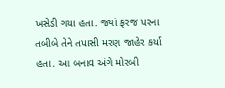ખસેડી ગયા હતા. જ્યાં ફરજ પરના તબીબે તેને તપાસી મરણ જાહેર કર્યા હતા. આ બનાવ અંગે મોરબી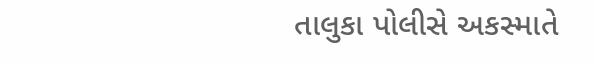તાલુકા પોલીસે અકસ્માતે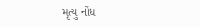મૃત્યુ નોંધ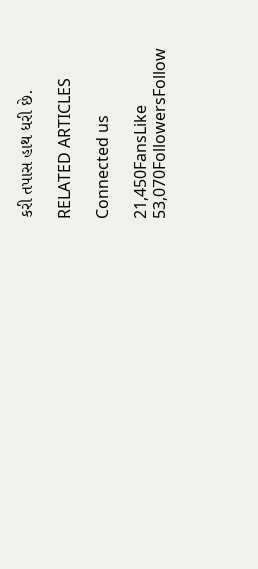કરી તપાસ હાથ ધરી છે.

RELATED ARTICLES

Connected us

21,450FansLike
53,070FollowersFollow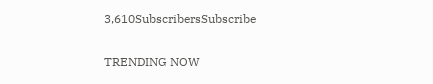3,610SubscribersSubscribe

TRENDING NOW